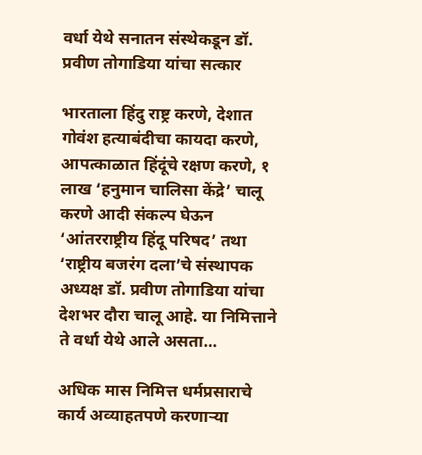वर्धा येथे सनातन संस्थेकडून डॉ. प्रवीण तोगाडिया यांचा सत्कार

भारताला हिंदु राष्ट्र करणे, देशात गोवंश हत्याबंदीचा कायदा करणे, आपत्काळात हिंदूंचे रक्षण करणे, १ लाख ‘हनुमान चालिसा केंद्रे’ चालू करणे आदी संकल्प घेऊन ‘आंतरराष्ट्रीय हिंदू परिषद’ तथा ‘राष्ट्रीय बजरंग दला’चे संस्थापक अध्यक्ष डॉ. प्रवीण तोगाडिया यांचा देशभर दौरा चालू आहे. या निमित्ताने ते वर्धा येथे आले असता…

अधिक मास निमित्त धर्मप्रसाराचे कार्य अव्‍याहतपणे करणार्‍या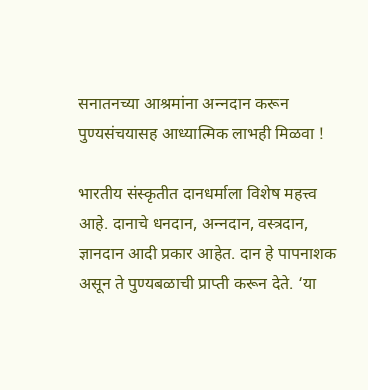सनातनच्‍या आश्रमांना अन्‍नदान करून पुण्‍यसंचयासह आध्‍यात्मिक लाभही मिळवा !

भारतीय संस्‍कृतीत दानधर्माला विशेष महत्त्व आहे. दानाचे धनदान, अन्‍नदान, वस्‍त्रदान, ज्ञानदान आदी प्रकार आहेत. दान हे पापनाशक असून ते पुण्‍यबळाची प्राप्‍ती करून देते. ‘या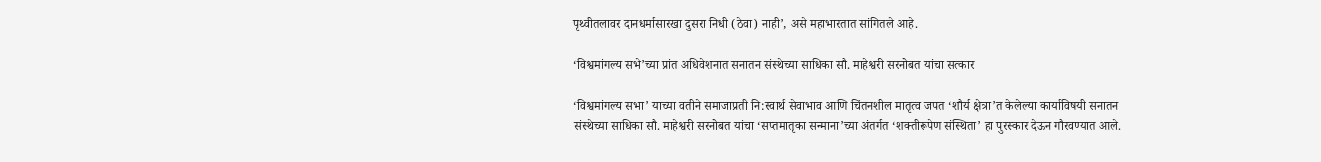पृथ्‍वीतलावर दानधर्मासारखा दुसरा निधी (ठेवा) नाही’, असे महाभारतात सांगितले आहे.

‘विश्वमांगल्य सभे’च्या प्रांत अधिवेशनात सनातन संस्थेच्या साधिका सौ. माहेश्वरी सरनोबत यांचा सत्कार

‘विश्वमांगल्य सभा’ याच्या वतीने समाजाप्रती नि:स्वार्थ सेवाभाव आणि चिंतनशील मातृत्व जपत ‘शौर्य क्षेत्रा’त केलेल्या कार्याविषयी सनातन संस्थेच्या साधिका सौ. माहेश्वरी सरनोबत यांचा ‘सप्तमातृका सन्माना’च्या अंतर्गत ‘शक्तीरूपेण संस्थिता’ हा पुरस्कार देऊन गौरवण्यात आले.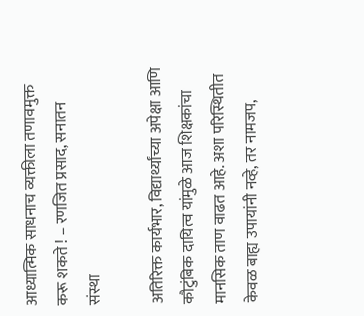आध्यात्मिक साधनाच व्यक्तीला तणावमुक्त करू शकते ! – रणजित प्रसाद, सनातन संस्था

अतिरिक्त कार्यभार, विद्यार्थ्यांच्या अपेक्षा आणि कौटुंबिक दायित्व यांमुळे आज शिक्षकांचा मानसिक ताण वाढत आहे. अशा परिस्थितीत केवळ बाह्य उपायांनी नव्हे, तर नामजप,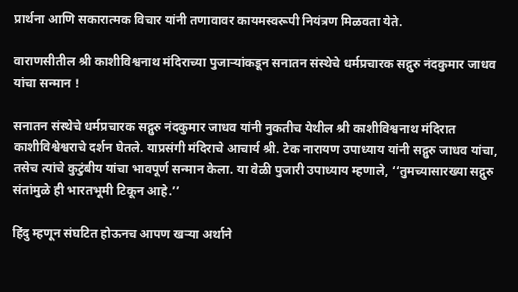प्रार्थना आणि सकारात्मक विचार यांनी तणावावर कायमस्वरूपी नियंत्रण मिळवता येते.

वाराणसीतील श्री काशीविश्वनाथ मंदिराच्या पुजार्‍यांकडून सनातन संस्थेचे धर्मप्रचारक सद्गुरु नंदकुमार जाधव यांचा सन्मान !

सनातन संस्थेचे धर्मप्रचारक सद्गुरु नंदकुमार जाधव यांनी नुकतीच येथील श्री काशीविश्वनाथ मंदिरात काशीविश्वेश्वराचे दर्शन घेतले. याप्रसंगी मंदिराचे आचार्य श्री. टेक नारायण उपाध्याय यांनी सद्गुरु जाधव यांचा, तसेच त्यांचे कुटुंबीय यांचा भावपूर्ण सन्मान केला. या वेळी पुजारी उपाध्याय म्हणाले, ‘‘तुमच्यासारख्या सद्गुरु संतांमुळे ही भारतभूमी टिकून आहे.’’

हिंदु म्हणून संघटित होऊनच आपण खर्‍या अर्थाने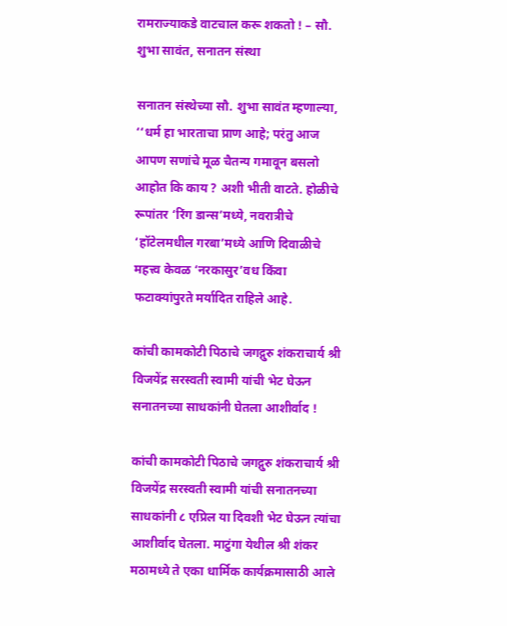रामराज्याकडे वाटचाल करू शकतो ! – सौ. शुभा सावंत, सनातन संस्था

सनातन संस्थेच्या सौ. शुभा सावंत म्हणाल्या, ‘‘धर्म हा भारताचा प्राण आहे; परंतु आज आपण सणांचे मूळ चैतन्य गमावून बसलो आहोत कि काय ? अशी भीती वाटते. होळीचे रूपांतर ‘रिंग डान्स’मध्ये, नवरात्रीचे ‘हॉटेलमधील गरबा’मध्ये आणि दिवाळीचे महत्त्व केवळ ‘नरकासुर’वध किंवा फटाक्यांपुरते मर्यादित राहिले आहे.

कांची कामकोटी पिठाचे जगद्गुरु शंकराचार्य श्री विजयेंद्र सरस्वती स्वामी यांची भेट घेऊन सनातनच्या साधकांनी घेतला आशीर्वाद !

कांची कामकोटी पिठाचे जगद्गुरु शंकराचार्य श्री विजयेंद्र सरस्वती स्वामी यांची सनातनच्या साधकांनी ८ एप्रिल या दिवशी भेट घेऊन त्यांचा आशीर्वाद घेतला. माटुंगा येथील श्री शंकर मठामध्ये ते एका धार्मिक कार्यक्रमासाठी आले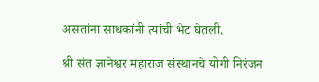असतांना साधकांनी त्यांची भेट घेतली.

श्री संत ज्ञानेश्वर महाराज संस्थानचे योगी निरंजन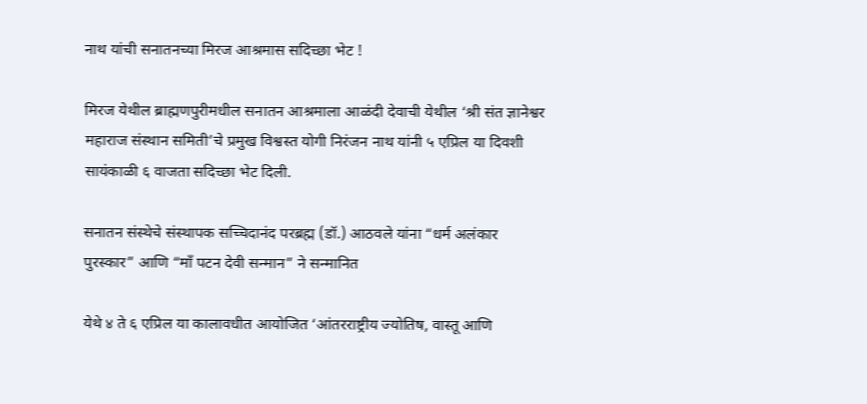नाथ यांची सनातनच्या मिरज आश्रमास सदिच्छा भेट !

मिरज येथील ब्राह्मणपुरीमधील सनातन आश्रमाला आळंदी देवाची येथील ‘श्री संत ज्ञानेश्वर महाराज संस्थान समिती’चे प्रमुख विश्वस्त योगी निरंजन नाथ यांनी ५ एप्रिल या दिवशी सायंकाळी ६ वाजता सदिच्छा भेट दिली.

सनातन संस्थेचे संस्थापक सच्चिदानंद परब्रह्म (डॉ.) आठवले यांना “धर्म अलंकार पुरस्कार” आणि “माँ पटन देवी सन्मान” ने सन्मानित

येथे ४ ते ६ एप्रिल या कालावधीत आयोजित ‘आंतरराष्ट्रीय ज्योतिष, वास्तू आणि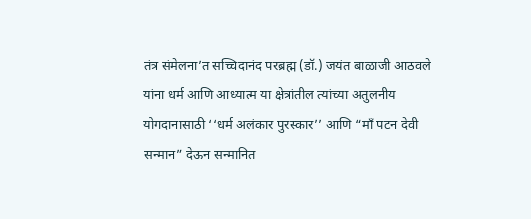तंत्र संमेलना’त सच्चिदानंद परब्रह्म (डॉ.) जयंत बाळाजी आठवले यांना धर्म आणि आध्यात्म या क्षेत्रांतील त्यांच्या अतुलनीय योगदानासाठी ‘‘धर्म अलंकार पुरस्कार’’ आणि “माँ पटन देवी सन्मान” देऊन सन्मानित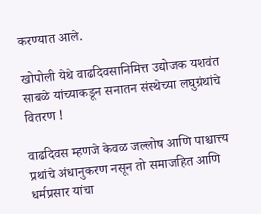करण्यात आले.

खोपोली येथे वाढदिवसानिमित्त उद्योजक यशवंत साबळे यांच्याकडून सनातन संस्थेच्या लघुग्रंथांचे वितरण !

वाढदिवस म्हणजे केवळ जल्लोष आणि पाश्चात्त्य प्रथांचे अंधानुकरण नसून तो समाजहित आणि धर्मप्रसार यांचा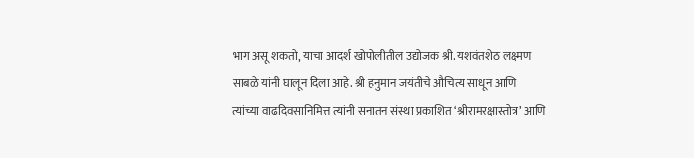भाग असू शकतो, याचा आदर्श खोपोलीतील उद्योजक श्री. यशवंतशेठ लक्ष्मण साबळे यांनी घालून दिला आहे. श्री हनुमान जयंतीचे औचित्य साधून आणि त्यांच्या वाढदिवसानिमित्त त्यांनी सनातन संस्था प्रकाशित ‘श्रीरामरक्षास्तोत्र’ आणि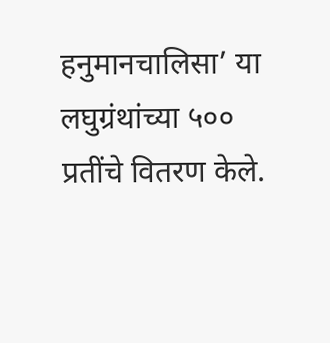हनुमानचालिसा’ या लघुग्रंथांच्या ५०० प्रतींचे वितरण केले.